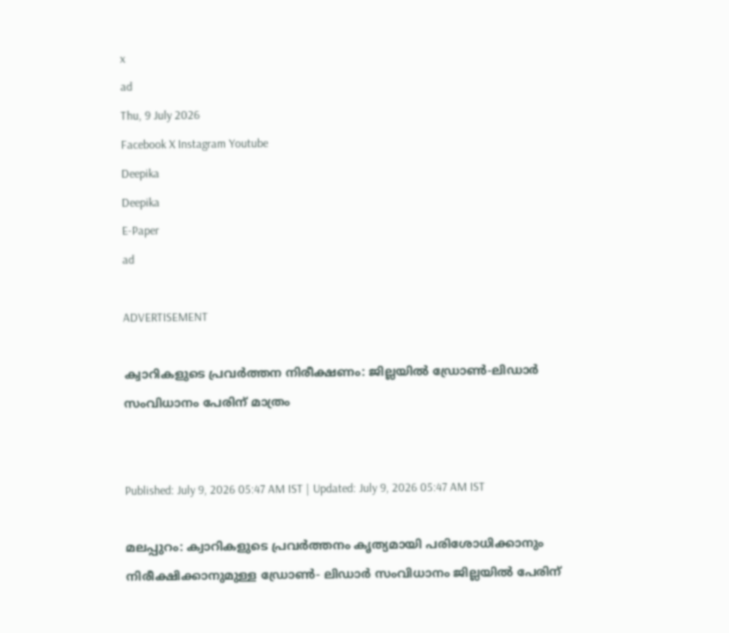x
ad
Thu, 9 July 2026
Facebook X Instagram Youtube
Deepika
Deepika
E-Paper
ad

ADVERTISEMENT

ക്വാറികളുടെ പ്രവര്‍ത്തന നിരീക്ഷണം: ജില്ലയില്‍ ഡ്രോണ്‍-ലിഡാര്‍ സംവിധാനം പേരിന് മാത്രം


Published: July 9, 2026 05:47 AM IST | Updated: July 9, 2026 05:47 AM IST

മലപ്പുറം: ക്വാറികളുടെ പ്രവര്‍ത്തനം കൃത്യമായി പരിശോധിക്കാനും നിരീക്ഷിക്കാനുമുള്ള ഡ്രോണ്‍- ലിഡാര്‍ സംവിധാനം ജില്ലയില്‍ പേരിന്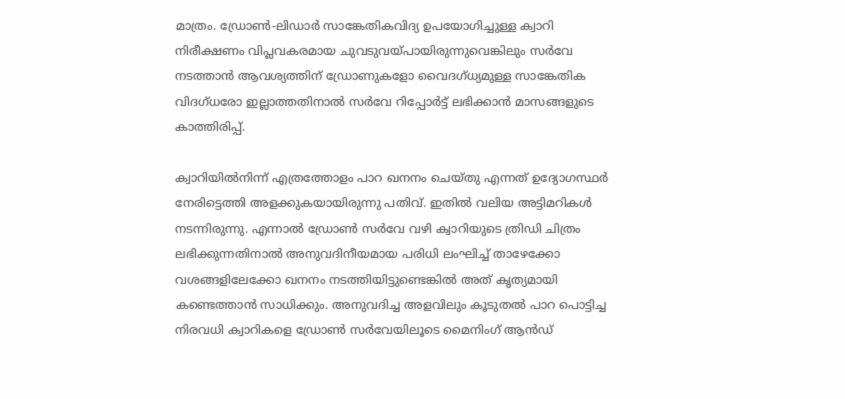മാത്രം. ഡ്രോണ്‍-ലിഡാര്‍ സാങ്കേതികവിദ്യ ഉപയോഗിച്ചുള്ള ക്വാറി നിരീക്ഷണം വിപ്ലവകരമായ ചുവടുവയ്പായിരുന്നുവെങ്കിലും സര്‍വേ നടത്താന്‍ ആവശ്യത്തിന് ഡ്രോണുകളോ വൈദഗ്ധ്യമുള്ള സാങ്കേതിക വിദഗ്ധരോ ഇല്ലാത്തതിനാല്‍ സര്‍വേ റിപ്പോര്‍ട്ട് ലഭിക്കാന്‍ മാസങ്ങളുടെ കാത്തിരിപ്പ്.

ക്വാറിയില്‍നിന്ന് എത്രത്തോളം പാറ ഖനനം ചെയ്തു എന്നത് ഉദ്യോഗസ്ഥര്‍ നേരിട്ടെത്തി അളക്കുകയായിരുന്നു പതിവ്. ഇതില്‍ വലിയ അട്ടിമറികള്‍ നടന്നിരുന്നു. എന്നാല്‍ ഡ്രോണ്‍ സര്‍വേ വഴി ക്വാറിയുടെ ത്രിഡി ചിത്രം ലഭിക്കുന്നതിനാല്‍ അനുവദിനീയമായ പരിധി ലംഘിച്ച് താഴേക്കോ വശങ്ങളിലേക്കോ ഖനനം നടത്തിയിട്ടുണ്ടെങ്കില്‍ അത് കൃത്യമായി കണ്ടെത്താന്‍ സാധിക്കും. അനുവദിച്ച അളവിലും കൂടുതല്‍ പാറ പൊട്ടിച്ച നിരവധി ക്വാറികളെ ഡ്രോണ്‍ സര്‍വേയിലൂടെ മൈനിംഗ് ആന്‍ഡ്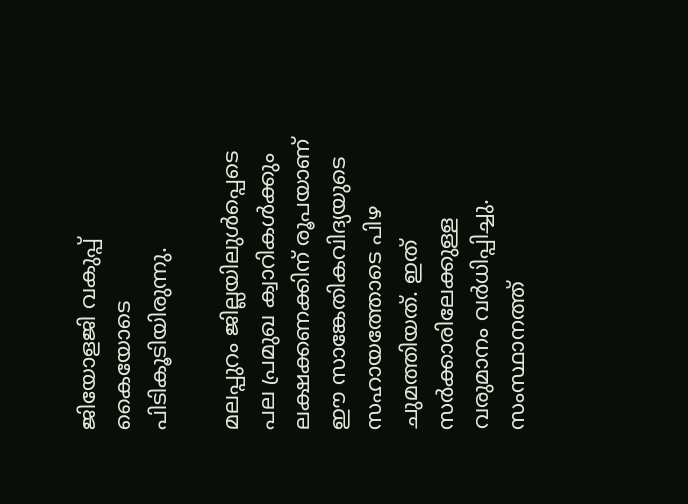ജിയോളജി വകുപ്പ് കൈയോടെ പിടികൂടിയിരുന്നു.

മലപ്പുറം ജില്ലയിലുള്‍പ്പെടെ പല പ്രമുഖ ക്വാറികള്‍ക്കും ലക്ഷക്കണക്കിന് രൂപയാണ് ഈ സാങ്കേതികവിദ്യയുടെ സഹായത്തോടെ പിഴ ചുമത്തിയത്. ഇത് സര്‍ക്കാരിലേക്കുള്ള വരുമാനം വര്‍ധിപ്പിച്ചു. സംസ്ഥാനത്ത്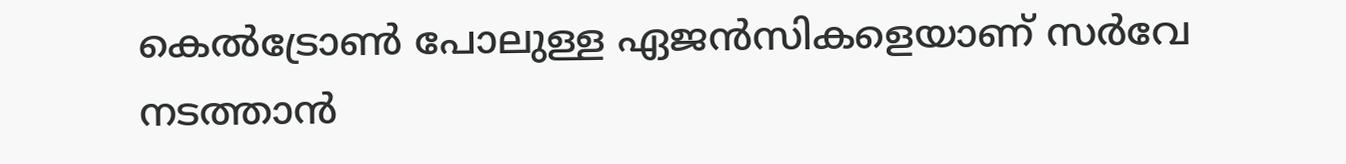കെല്‍ട്രോണ്‍ പോലുള്ള ഏജന്‍സികളെയാണ് സര്‍വേ നടത്താന്‍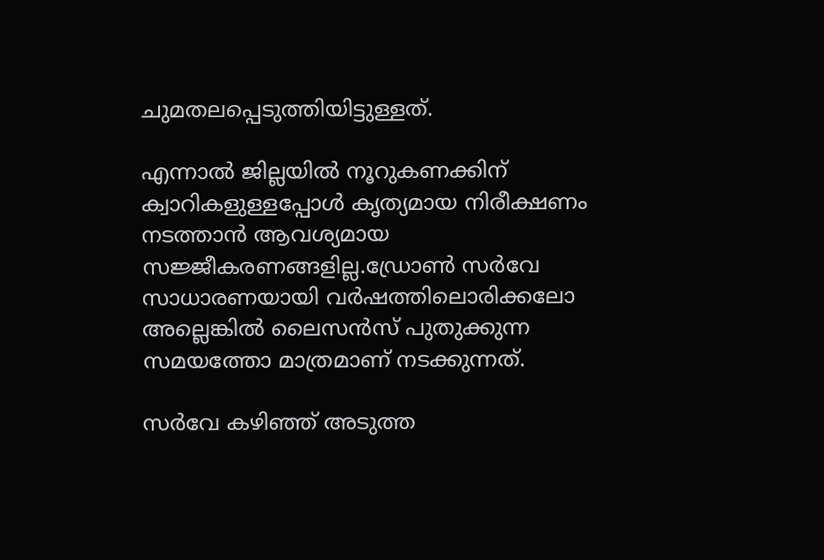ചുമതലപ്പെടുത്തിയിട്ടുള്ളത്.

എന്നാല്‍ ജില്ലയില്‍ നൂറുകണക്കിന് ക്വാറികളുള്ളപ്പോള്‍ കൃത്യമായ നിരീക്ഷണം നടത്താന്‍ ആവശ്യമായ സജ്ജീകരണങ്ങളില്ല.ഡ്രോണ്‍ സര്‍വേ സാധാരണയായി വര്‍ഷത്തിലൊരിക്കലോ അല്ലെങ്കില്‍ ലൈസന്‍സ് പുതുക്കുന്ന സമയത്തോ മാത്രമാണ് നടക്കുന്നത്.

സര്‍വേ കഴിഞ്ഞ് അടുത്ത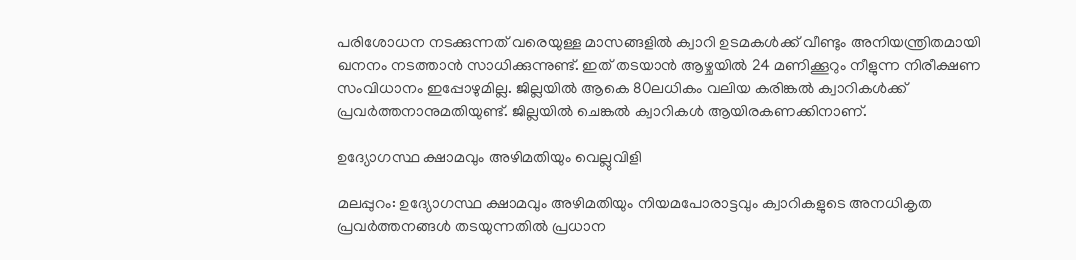പരിശോധന നടക്കുന്നത് വരെയുള്ള മാസങ്ങളില്‍ ക്വാറി ഉടമകള്‍ക്ക് വീണ്ടും അനിയന്ത്രിതമായി ഖനനം നടത്താന്‍ സാധിക്കുന്നുണ്ട്. ഇത് തടയാന്‍ ആഴ്ചയില്‍ 24 മണിക്കൂറും നീളുന്ന നിരീക്ഷണ സംവിധാനം ഇപ്പോഴുമില്ല. ജില്ലയില്‍ ആകെ 80ലധികം വലിയ കരിങ്കല്‍ ക്വാറികള്‍ക്ക് പ്രവര്‍ത്തനാനുമതിയുണ്ട്. ജില്ലയില്‍ ചെങ്കല്‍ ക്വാറികള്‍ ആയിരകണക്കിനാണ്.

ഉദ്യോഗസ്ഥ ക്ഷാമവും അഴിമതിയും വെല്ലുവിളി

മലപ്പുറം: ഉദ്യോഗസ്ഥ ക്ഷാമവും അഴിമതിയും നിയമപോരാട്ടവും ക്വാറികളുടെ അനധികൃത പ്രവര്‍ത്തനങ്ങള്‍ തടയുന്നതില്‍ പ്രധാന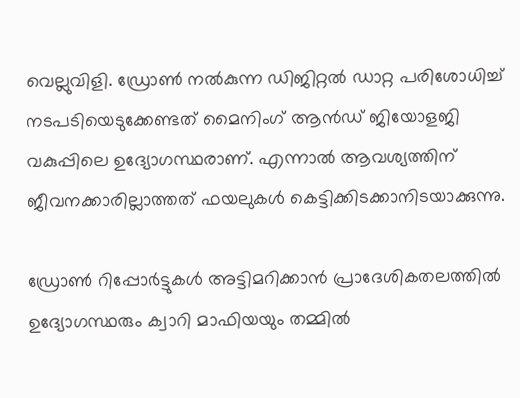വെല്ലുവിളി. ഡ്രോണ്‍ നല്‍കുന്ന ഡിജിറ്റല്‍ ഡാറ്റ പരിശോധിച്ച് നടപടിയെടുക്കേണ്ടത് മൈനിംഗ് ആൻഡ് ജിയോളജി വകുപ്പിലെ ഉദ്യോഗസ്ഥരാണ്. എന്നാല്‍ ആവശ്യത്തിന് ജീവനക്കാരില്ലാത്തത് ഫയലുകള്‍ കെട്ടിക്കിടക്കാനിടയാക്കുന്നു.

ഡ്രോണ്‍ റിപ്പോര്‍ട്ടുകള്‍ അട്ടിമറിക്കാന്‍ പ്രാദേശികതലത്തില്‍ ഉദ്യോഗസ്ഥരും ക്വാറി മാഫിയയും തമ്മില്‍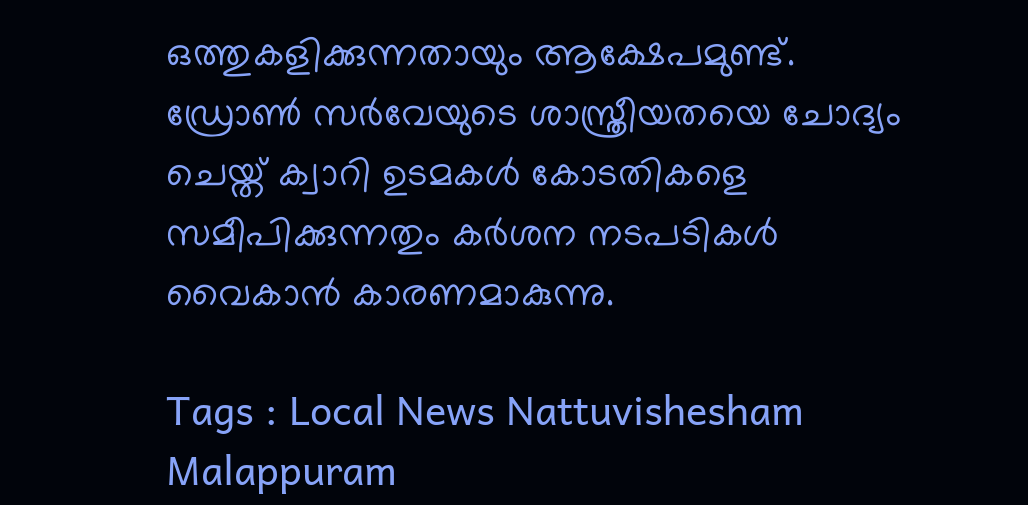ഒത്തുകളിക്കുന്നതായും ആക്ഷേപമുണ്ട്. ഡ്രോണ്‍ സര്‍വേയുടെ ശാസ്ത്രീയതയെ ചോദ്യം ചെയ്ത് ക്വാറി ഉടമകള്‍ കോടതികളെ സമീപിക്കുന്നതും കര്‍ശന നടപടികള്‍ വൈകാന്‍ കാരണമാകുന്നു.

Tags : Local News Nattuvishesham Malappuram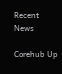Recent News

Corehub Up